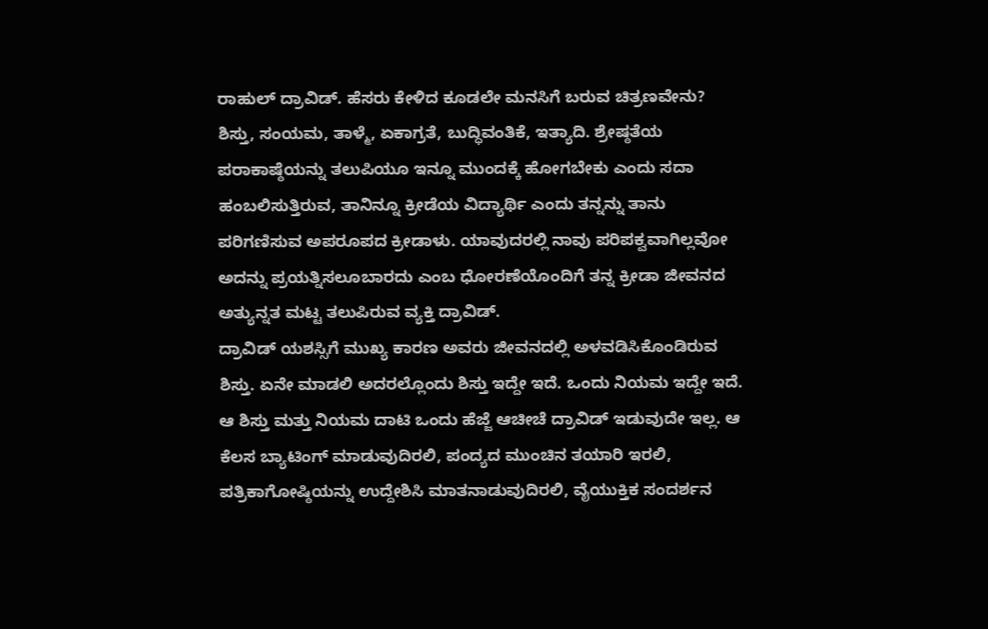ರಾಹುಲ್ ದ್ರಾವಿಡ್. ಹೆಸರು ಕೇಳಿದ ಕೂಡಲೇ ಮನಸಿಗೆ ಬರುವ ಚಿತ್ರಣವೇನು? ಶಿಸ್ತು, ಸಂಯಮ, ತಾಳ್ಮೆ, ಏಕಾಗ್ರತೆ, ಬುದ್ಧಿವಂತಿಕೆ, ಇತ್ಯಾದಿ. ಶ್ರೇಷ್ಠತೆಯ ಪರಾಕಾಷ್ಠೆಯನ್ನು ತಲುಪಿಯೂ ಇನ್ನೂ ಮುಂದಕ್ಕೆ ಹೋಗಬೇಕು ಎಂದು ಸದಾ ಹಂಬಲಿಸುತ್ತಿರುವ, ತಾನಿನ್ನೂ ಕ್ರೀಡೆಯ ವಿದ್ಯಾರ್ಥಿ ಎಂದು ತನ್ನನ್ನು ತಾನು ಪರಿಗಣಿಸುವ ಅಪರೂಪದ ಕ್ರೀಡಾಳು. ಯಾವುದರಲ್ಲಿ ನಾವು ಪರಿಪಕ್ವವಾಗಿಲ್ಲವೋ ಅದನ್ನು ಪ್ರಯತ್ನಿಸಲೂಬಾರದು ಎಂಬ ಧೋರಣೆಯೊಂದಿಗೆ ತನ್ನ ಕ್ರೀಡಾ ಜೀವನದ ಅತ್ಯುನ್ನತ ಮಟ್ಟ ತಲುಪಿರುವ ವ್ಯಕ್ತಿ ದ್ರಾವಿಡ್.
ದ್ರಾವಿಡ್ ಯಶಸ್ಸಿಗೆ ಮುಖ್ಯ ಕಾರಣ ಅವರು ಜೀವನದಲ್ಲಿ ಅಳವಡಿಸಿಕೊಂಡಿರುವ ಶಿಸ್ತು. ಏನೇ ಮಾಡಲಿ ಅದರಲ್ಲೊಂದು ಶಿಸ್ತು ಇದ್ದೇ ಇದೆ. ಒಂದು ನಿಯಮ ಇದ್ದೇ ಇದೆ. ಆ ಶಿಸ್ತು ಮತ್ತು ನಿಯಮ ದಾಟಿ ಒಂದು ಹೆಜ್ಜೆ ಆಚೀಚೆ ದ್ರಾವಿಡ್ ಇಡುವುದೇ ಇಲ್ಲ. ಆ ಕೆಲಸ ಬ್ಯಾಟಿಂಗ್ ಮಾಡುವುದಿರಲಿ, ಪಂದ್ಯದ ಮುಂಚಿನ ತಯಾರಿ ಇರಲಿ, ಪತ್ರಿಕಾಗೋಷ್ಠಿಯನ್ನು ಉದ್ದೇಶಿಸಿ ಮಾತನಾಡುವುದಿರಲಿ, ವೈಯುಕ್ತಿಕ ಸಂದರ್ಶನ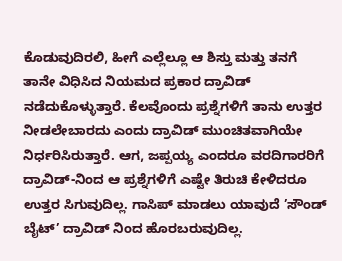ಕೊಡುವುದಿರಲಿ, ಹೀಗೆ ಎಲ್ಲೆಲ್ಲೂ ಆ ಶಿಸ್ತು ಮತ್ತು ತನಗೆ ತಾನೇ ವಿಧಿಸಿದ ನಿಯಮದ ಪ್ರಕಾರ ದ್ರಾವಿಡ್ ನಡೆದುಕೊಳ್ಳುತ್ತಾರೆ. ಕೆಲವೊಂದು ಪ್ರಶ್ನೆಗಳಿಗೆ ತಾನು ಉತ್ತರ ನೀಡಲೇಬಾರದು ಎಂದು ದ್ರಾವಿಡ್ ಮುಂಚಿತವಾಗಿಯೇ ನಿರ್ಧರಿಸಿರುತ್ತಾರೆ. ಆಗ, ಜಪ್ಪಯ್ಯ ಎಂದರೂ ವರದಿಗಾರರಿಗೆ ದ್ರಾವಿಡ್-ನಿಂದ ಆ ಪ್ರಶ್ನೆಗಳಿಗೆ ಎಷ್ಟೇ ತಿರುಚಿ ಕೇಳಿದರೂ ಉತ್ತರ ಸಿಗುವುದಿಲ್ಲ. ಗಾಸಿಪ್ ಮಾಡಲು ಯಾವುದೆ ’ಸೌಂಡ್ ಬೈಟ್’ ದ್ರಾವಿಡ್ ನಿಂದ ಹೊರಬರುವುದಿಲ್ಲ.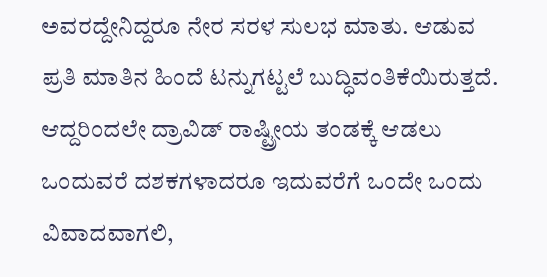ಅವರದ್ದೇನಿದ್ದರೂ ನೇರ ಸರಳ ಸುಲಭ ಮಾತು. ಆಡುವ ಪ್ರತಿ ಮಾತಿನ ಹಿಂದೆ ಟನ್ನುಗಟ್ಟಲೆ ಬುದ್ಧಿವಂತಿಕೆಯಿರುತ್ತದೆ. ಆದ್ದರಿಂದಲೇ ದ್ರಾವಿಡ್ ರಾಷ್ಟ್ರೀಯ ತಂಡಕ್ಕೆ ಆಡಲು ಒಂದುವರೆ ದಶಕಗಳಾದರೂ ಇದುವರೆಗೆ ಒಂದೇ ಒಂದು ವಿವಾದವಾಗಲಿ,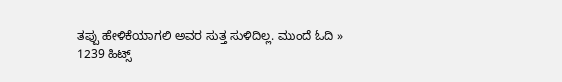ತಪ್ಪು ಹೇಳಿಕೆಯಾಗಲಿ ಅವರ ಸುತ್ತ ಸುಳಿದಿಲ್ಲ. ಮುಂದೆ ಓದಿ »
1239 ಹಿಟ್ಸ್